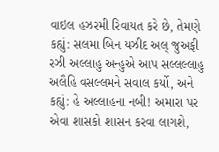વાઇલ હઝરમી રિવાયત કરે છે, તેમણે કહ્યું: સલમા બિન યઝીદ અલ્ જુઅફી રઝી અલ્લાહુ અન્હુએ આપ સલ્લલ્લાહુ અલૈહિ વસલ્લમને સવાલ કર્યો, અને કહ્યું: હે અલ્લાહના નબી! અમારા પર એવા શાસકો શાસન કરવા લાગશે,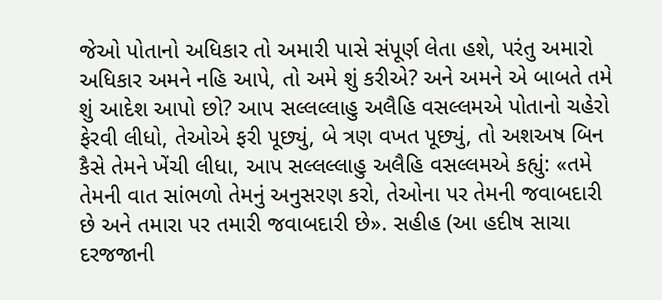જેઓ પોતાનો અધિકાર તો અમારી પાસે સંપૂર્ણ લેતા હશે, પરંતુ અમારો અધિકાર અમને નહિ આપે, તો અમે શું કરીએ? અને અમને એ બાબતે તમે શું આદેશ આપો છો? આપ સલ્લલ્લાહુ અલૈહિ વસલ્લમએ પોતાનો ચહેરો ફેરવી લીધો, તેઓએ ફરી પૂછ્યું, બે ત્રણ વખત પૂછ્યું, તો અશઅષ બિન કૈસે તેમને ખેંચી લીધા, આપ સલ્લલ્લાહુ અલૈહિ વસલ્લમએ કહ્યું: «તમે તેમની વાત સાંભળો તેમનું અનુસરણ કરો, તેઓના પર તેમની જવાબદારી છે અને તમારા પર તમારી જવાબદારી છે». સહીહ (આ હદીષ સાચા દરજજાની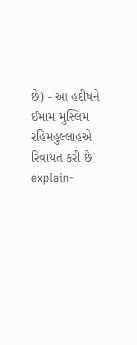છે) - આ હદીષને ઈમામ મુસ્લિમ રહિમહુલ્લાહએ રિવાયત કરી છે
explain-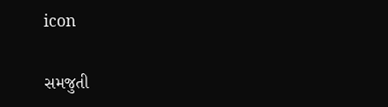icon

સમજુતી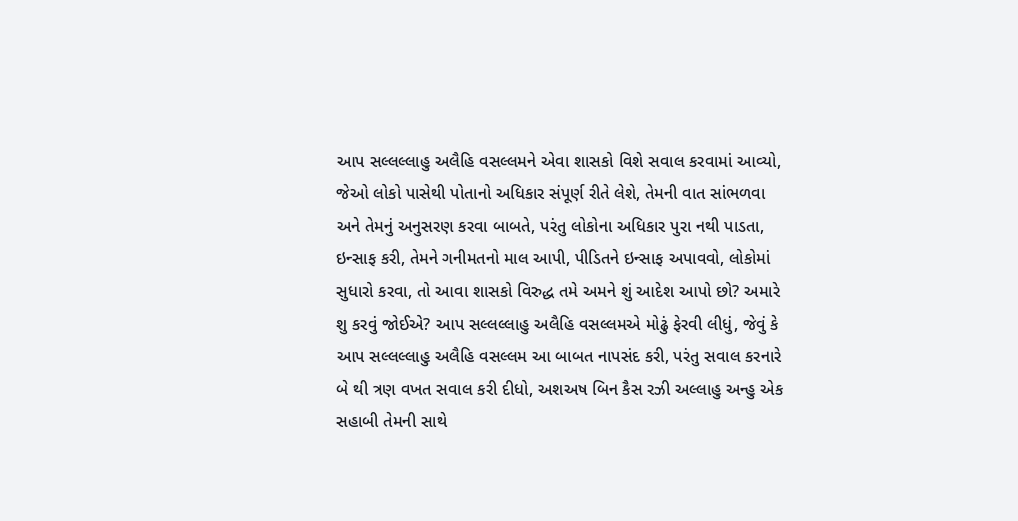આપ સલ્લલ્લાહુ અલૈહિ વસલ્લમને એવા શાસકો વિશે સવાલ કરવામાં આવ્યો, જેઓ લોકો પાસેથી પોતાનો અધિકાર સંપૂર્ણ રીતે લેશે, તેમની વાત સાંભળવા અને તેમનું અનુસરણ કરવા બાબતે, પરંતુ લોકોના અધિકાર પુરા નથી પાડતા, ઇન્સાફ કરી, તેમને ગનીમતનો માલ આપી, પીડિતને ઇન્સાફ અપાવવો, લોકોમાં સુધારો કરવા, તો આવા શાસકો વિરુદ્ધ તમે અમને શું આદેશ આપો છો? અમારે શુ કરવું જોઈએ? આપ સલ્લલ્લાહુ અલૈહિ વસલ્લમએ મોઢું ફેરવી લીધું, જેવું કે આપ સલ્લલ્લાહુ અલૈહિ વસલ્લમ આ બાબત નાપસંદ કરી, પરંતુ સવાલ કરનારે બે થી ત્રણ વખત સવાલ કરી દીધો, અશઅષ બિન કૈસ રઝી અલ્લાહુ અન્હુ એક સહાબી તેમની સાથે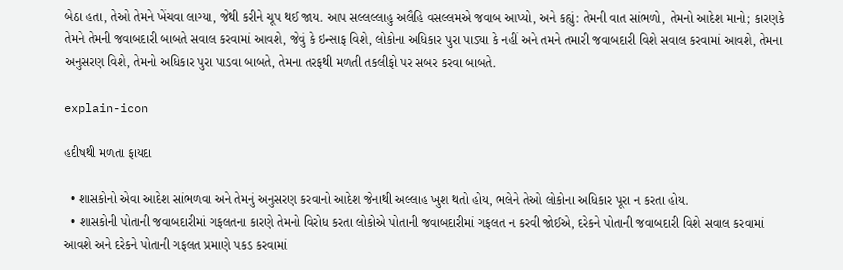બેઠા હતા, તેઓ તેમને ખેંચવા લાગ્યા, જેથી કરીને ચૂપ થઈ જાય. આપ સલ્લલ્લાહુ અલૈહિ વસલ્લમએ જવાબ આપ્યો, અને કહ્યું: તેમની વાત સાંભળો, તેમનો આદેશ માનો; કારણકે તેમને તેમની જવાબદારી બાબતે સવાલ કરવામાં આવશે, જેવું કે ઇન્સાફ વિશે, લોકોના અધિકાર પુરા પાડ્યા કે નહીં અને તમને તમારી જવાબદારી વિશે સવાલ કરવામાં આવશે, તેમના અનુસરણ વિશે, તેમનો અધિકાર પુરા પાડવા બાબતે, તેમના તરફથી મળતી તકલીફો પર સબર કરવા બાબતે.

explain-icon

હદીષથી મળતા ફાયદા

  • શાસકોનો એવા આદેશ સાંભળવા અને તેમનું અનુસરણ કરવાનો આદેશ જેનાથી અલ્લાહ ખુશ થતો હોય, ભલેને તેઓ લોકોના અધિકાર પૂરા ન કરતા હોય.
  • શાસકોની પોતાની જવાબદારીમાં ગફલતના કારણે તેમનો વિરોધ કરતા લોકોએ પોતાની જવાબદારીમાં ગફલત ન કરવી જોઈએ, દરેકને પોતાની જવાબદારી વિશે સવાલ કરવામાં આવશે અને દરેકને પોતાની ગફલત પ્રમાણે પકડ કરવામાં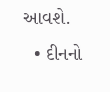આવશે.
  • દીનનો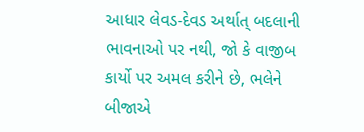આધાર લેવડ-દેવડ અર્થાત્ બદલાની ભાવનાઓ પર નથી, જો કે વાજીબ કાર્યો પર અમલ કરીને છે, ભલેને બીજાએ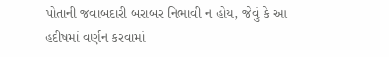પોતાની જવાબદારી બરાબર નિભાવી ન હોય, જેવું કે આ હદીષમાં વર્ણન કરવામાં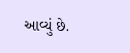આવ્યું છે.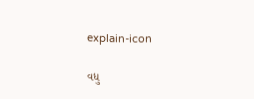explain-icon

વધુ